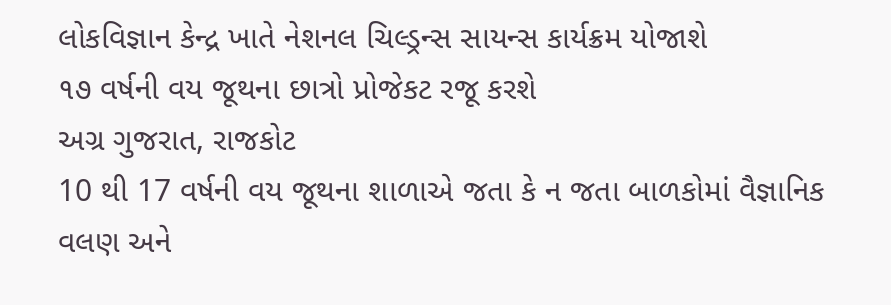લોકવિજ્ઞાન કેન્દ્ર ખાતે નેશનલ ચિલ્ડ્રન્સ સાયન્સ કાર્યક્રમ યોજાશે
૧૭ વર્ષની વય જૂથના છાત્રો પ્રોજેકટ રજૂ કરશે
અગ્ર ગુજરાત, રાજકોટ
10 થી 17 વર્ષની વય જૂથના શાળાએ જતા કે ન જતા બાળકોમાં વૈજ્ઞાનિક વલણ અને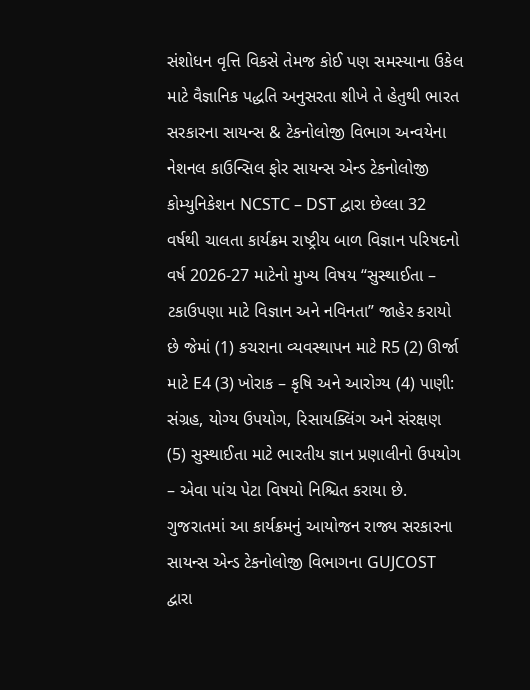સંશોધન વૃત્તિ વિકસે તેમજ કોઈ પણ સમસ્યાના ઉકેલ માટે વૈજ્ઞાનિક પદ્ધતિ અનુસરતા શીખે તે હેતુથી ભારત સરકારના સાયન્સ & ટેકનોલોજી વિભાગ અન્વયેના નેશનલ કાઉન્સિલ ફોર સાયન્સ એન્ડ ટેકનોલોજી કોમ્યુનિકેશન NCSTC – DST દ્વારા છેલ્લા 32 વર્ષથી ચાલતા કાર્યક્રમ રાષ્ટ્રીય બાળ વિજ્ઞાન પરિષદનો વર્ષ 2026-27 માટેનો મુખ્ય વિષય “સુસ્થાઈતા – ટકાઉપણા માટે વિજ્ઞાન અને નવિનતા” જાહેર કરાયો છે જેમાં (1) કચરાના વ્યવસ્થાપન માટે R5 (2) ઊર્જા માટે E4 (3) ખોરાક – કૃષિ અને આરોગ્ય (4) પાણી: સંગ્રહ, યોગ્ય ઉપયોગ, રિસાયક્લિંગ અને સંરક્ષણ (5) સુસ્થાઈતા માટે ભારતીય જ્ઞાન પ્રણાલીનો ઉપયોગ – એવા પાંચ પેટા વિષયો નિશ્ચિત કરાયા છે.
ગુજરાતમાં આ કાર્યક્રમનું આયોજન રાજ્ય સરકારના સાયન્સ એન્ડ ટેકનોલોજી વિભાગના GUJCOST દ્વારા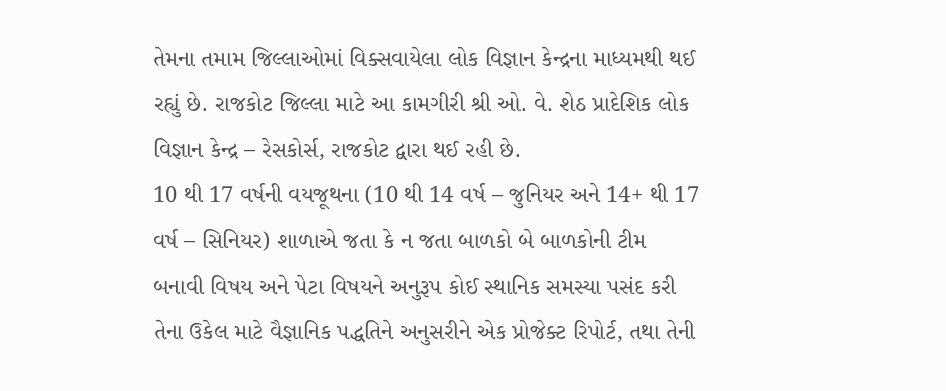તેમના તમામ જિલ્લાઓમાં વિક્સવાયેલા લોક વિજ્ઞાન કેન્દ્રના માધ્યમથી થઈ રહ્યું છે. રાજકોટ જિલ્લા માટે આ કામગીરી શ્રી ઓ. વે. શેઠ પ્રાદેશિક લોક વિજ્ઞાન કેન્દ્ર – રેસકોર્સ, રાજકોટ દ્વારા થઈ રહી છે.
10 થી 17 વર્ષની વયજૂથના (10 થી 14 વર્ષ – જુનિયર અને 14+ થી 17 વર્ષ – સિનિયર) શાળાએ જતા કે ન જતા બાળકો બે બાળકોની ટીમ બનાવી વિષય અને પેટા વિષયને અનુરૂપ કોઈ સ્થાનિક સમસ્યા પસંદ કરી તેના ઉકેલ માટે વૈજ્ઞાનિક પદ્ધતિને અનુસરીને એક પ્રોજેક્ટ રિપોર્ટ, તથા તેની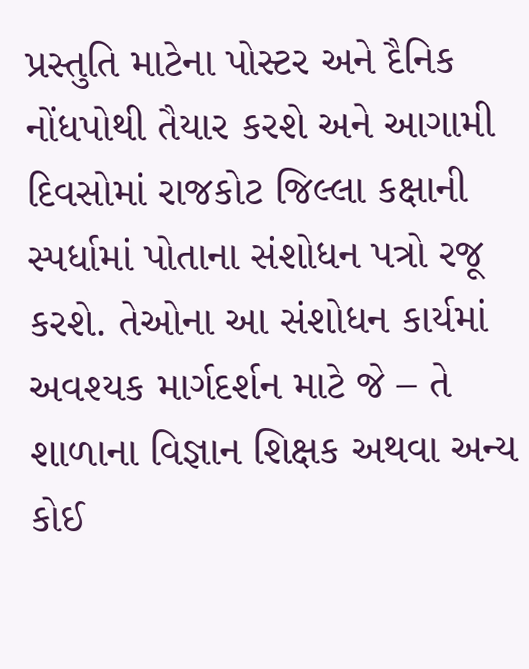પ્રસ્તુતિ માટેના પોસ્ટર અને દૈનિક નોંધપોથી તૈયાર કરશે અને આગામી દિવસોમાં રાજકોટ જિલ્લા કક્ષાની સ્પર્ધામાં પોતાના સંશોધન પત્રો રજૂ કરશે. તેઓના આ સંશોધન કાર્યમાં અવશ્યક માર્ગદર્શન માટે જે – તે શાળાના વિજ્ઞાન શિક્ષક અથવા અન્ય કોઈ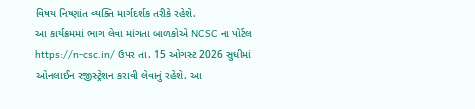વિષય નિષ્ણાંત વ્યક્તિ માર્ગદર્શક તરીકે રહેશે.
આ કાર્યક્રમમાં ભાગ લેવા માંગતા બાળકોએ NCSC ના પોર્ટલ https://n-csc.in/ ઉપર તા. 15 ઓગસ્ટ 2026 સુધીમાં ઓનલાઈન રજીસ્ટ્રેશન કરાવી લેવાનું રહેશે. આ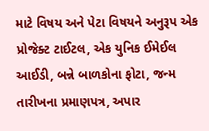માટે વિષય અને પેટા વિષયને અનુરૂપ એક પ્રોજેક્ટ ટાઈટલ, એક યુનિક ઈમેઈલ આઈડી, બન્ને બાળકોના ફોટા, જન્મ તારીખના પ્રમાણપત્ર, અપાર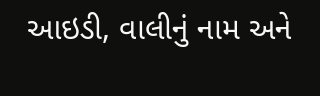આઇડી, વાલીનું નામ અને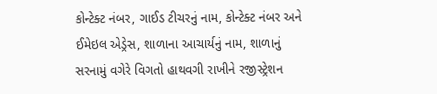કોન્ટેક્ટ નંબર, ગાઈડ ટીચરનું નામ, કોન્ટેક્ટ નંબર અને ઈમેઇલ એડ્રેસ, શાળાના આચાર્યનું નામ, શાળાનું સરનામું વગેરે વિગતો હાથવગી રાખીને રજીસ્ટ્રેશન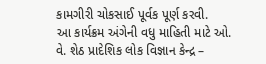કામગીરી ચોકસાઈ પૂર્વક પૂર્ણ કરવી.
આ કાર્યક્રમ અંગેની વધુ માહિતી માટે ઓ. વે. શેઠ પ્રાદેશિક લોક વિજ્ઞાન કેન્દ્ર –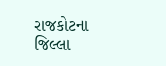રાજકોટના જિલ્લા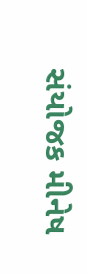સંયોજક મીનેષ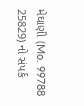મેઘાણી (Mo. 99788 25829) નો સંપર્ક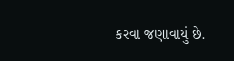કરવા જણાવાયું છે.